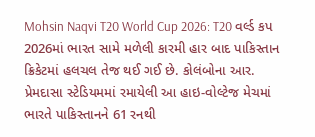Mohsin Naqvi T20 World Cup 2026: T20 વર્લ્ડ કપ 2026માં ભારત સામે મળેલી કારમી હાર બાદ પાકિસ્તાન ક્રિકેટમાં હલચલ તેજ થઈ ગઈ છે. કોલંબોના આર. પ્રેમદાસા સ્ટેડિયમમાં રમાયેલી આ હાઇ-વોલ્ટેજ મેચમાં ભારતે પાકિસ્તાનને 61 રનથી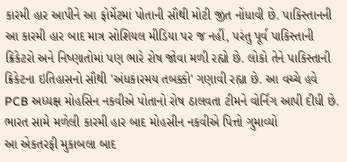કારમી હાર આપીને આ ફોર્મેટમાં પોતાની સૌથી મોટી જીત નોંધાવી છે. પાકિસ્તાનની આ કારમી હાર બાદ માત્ર સોશિયલ મીડિયા પર જ નહીં, પરંતુ પૂર્વ પાકિસ્તાની ક્રિકેટરો અને નિષ્ણાતોમાં પણ ભારે રોષ જોવા મળી રહ્યો છે. લોકો તેને પાકિસ્તાની ક્રિકેટના ઇતિહાસનો સૌથી 'અંધકારમય તબક્કો' ગણાવી રહ્યા છે. આ વચ્ચે હવે PCB અધ્યક્ષ મોહસિન નકવીએ પોતાનો રોષ ઠાલવતા ટીમને વોર્નિંગ આપી દીધી છે.
ભારત સામે મળેલી કારમી હાર બાદ મોહસીન નકવીએ પિત્તો ગુમાવ્યો
આ એકતરફી મુકાબલા બાદ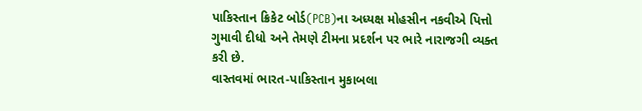પાકિસ્તાન ક્રિકેટ બોર્ડ(PCB)ના અધ્યક્ષ મોહસીન નકવીએ પિત્તો ગુમાવી દીધો અને તેમણે ટીમના પ્રદર્શન પર ભારે નારાજગી વ્યક્ત કરી છે.
વાસ્તવમાં ભારત-પાકિસ્તાન મુકાબલા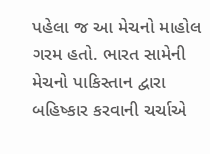પહેલા જ આ મેચનો માહોલ ગરમ હતો. ભારત સામેની મેચનો પાકિસ્તાન દ્વારા બહિષ્કાર કરવાની ચર્ચાએ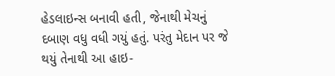હેડલાઇન્સ બનાવી હતી, જેનાથી મેચનું દબાણ વધુ વધી ગયું હતું. પરંતુ મેદાન પર જે થયું તેનાથી આ હાઇ-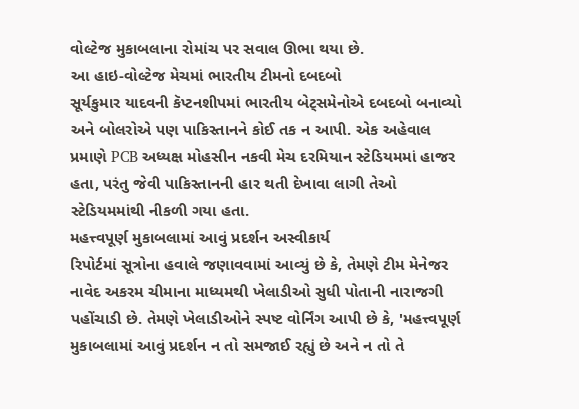વોલ્ટેજ મુકાબલાના રોમાંચ પર સવાલ ઊભા થયા છે.
આ હાઇ-વોલ્ટેજ મેચમાં ભારતીય ટીમનો દબદબો
સૂર્યકુમાર યાદવની કૅપ્ટનશીપમાં ભારતીય બેટ્સમેનોએ દબદબો બનાવ્યો અને બોલરોએ પણ પાકિસ્તાનને કોઈ તક ન આપી. એક અહેવાલ પ્રમાણે PCB અધ્યક્ષ મોહસીન નકવી મેચ દરમિયાન સ્ટેડિયમમાં હાજર હતા, પરંતુ જેવી પાકિસ્તાનની હાર થતી દેખાવા લાગી તેઓ સ્ટેડિયમમાંથી નીકળી ગયા હતા.
મહત્ત્વપૂર્ણ મુકાબલામાં આવું પ્રદર્શન અસ્વીકાર્ય
રિપોર્ટમાં સૂત્રોના હવાલે જણાવવામાં આવ્યું છે કે, તેમણે ટીમ મેનેજર નાવેદ અકરમ ચીમાના માધ્યમથી ખેલાડીઓ સુધી પોતાની નારાજગી પહોંચાડી છે. તેમણે ખેલાડીઓને સ્પષ્ટ વોર્નિંગ આપી છે કે, 'મહત્ત્વપૂર્ણ મુકાબલામાં આવું પ્રદર્શન ન તો સમજાઈ રહ્યું છે અને ન તો તે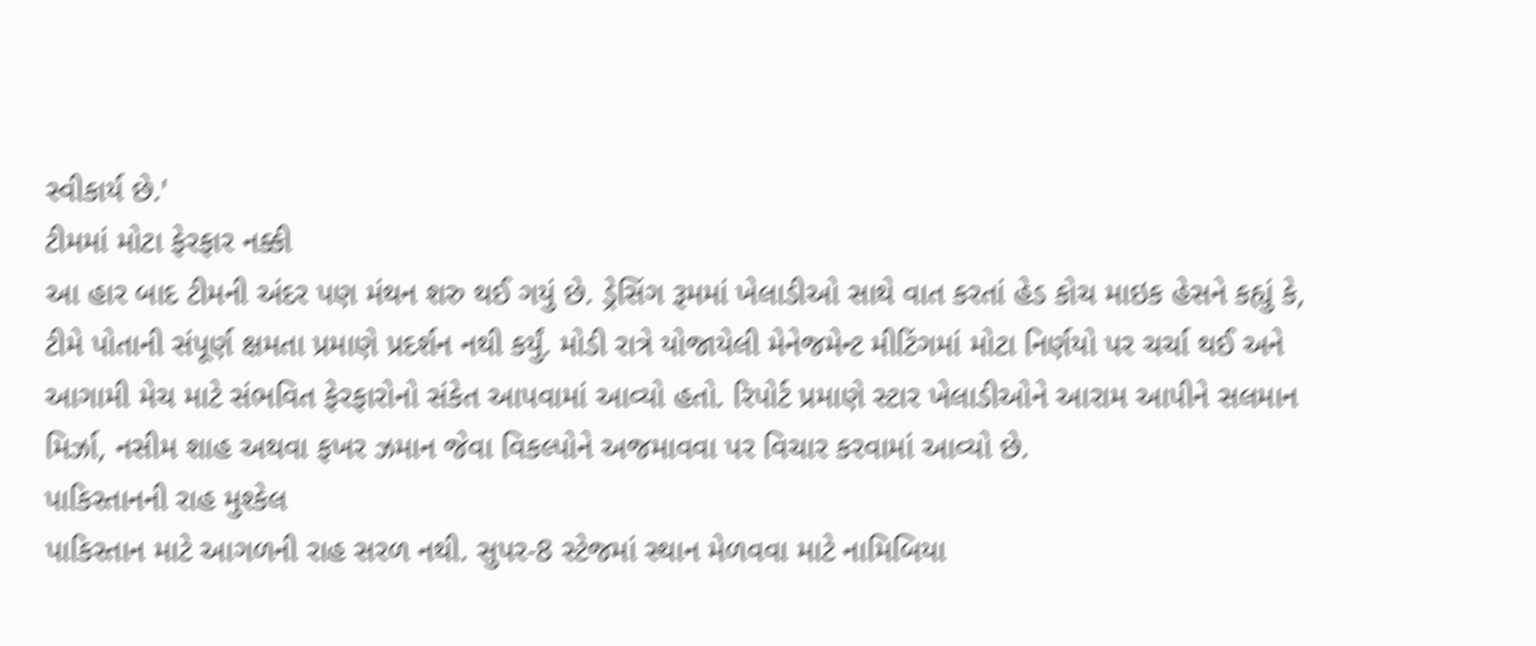સ્વીકાર્ય છે.'
ટીમમાં મોટા ફેરફાર નક્કી
આ હાર બાદ ટીમની અંદર પણ મંથન શરુ થઈ ગયું છે. ડ્રેસિંગ રૂમમાં ખેલાડીઓ સાથે વાત કરતાં હેડ કોચ માઇક હેસને કહ્યું કે, ટીમે પોતાની સંપૂર્ણ ક્ષમતા પ્રમાણે પ્રદર્શન નથી કર્યું. મોડી રાત્રે યોજાયેલી મેનેજમેન્ટ મીટિંગમાં મોટા નિર્ણયો પર ચર્ચા થઈ અને આગામી મેચ માટે સંભવિત ફેરફારોનો સંકેત આપવામાં આવ્યો હતો. રિપોર્ટ પ્રમાણે સ્ટાર ખેલાડીઓને આરામ આપીને સલમાન મિર્ઝા, નસીમ શાહ અથવા ફખર ઝમાન જેવા વિકલ્પોને અજમાવવા પર વિચાર કરવામાં આવ્યો છે.
પાકિસ્તાનની રાહ મુશ્કેલ
પાકિસ્તાન માટે આગળની રાહ સરળ નથી. સુપર-8 સ્ટેજમાં સ્થાન મેળવવા માટે નામિબિયા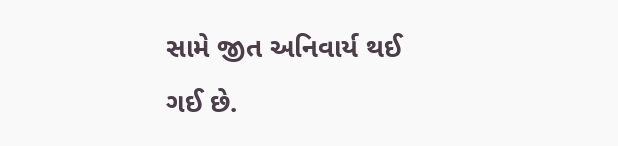સામે જીત અનિવાર્ય થઈ ગઈ છે.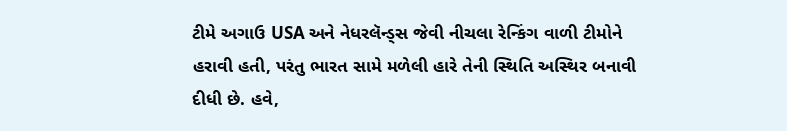ટીમે અગાઉ USA અને નેધરલૅન્ડ્સ જેવી નીચલા રેન્કિંગ વાળી ટીમોને હરાવી હતી, પરંતુ ભારત સામે મળેલી હારે તેની સ્થિતિ અસ્થિર બનાવી દીધી છે. હવે,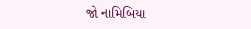જો નામિબિયા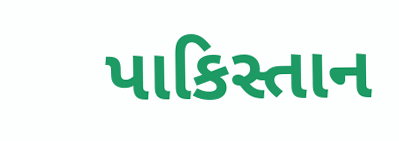પાકિસ્તાન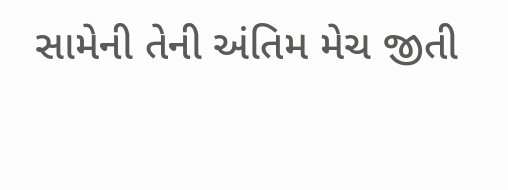સામેની તેની અંતિમ મેચ જીતી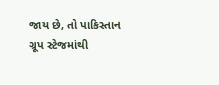જાય છે, તો પાકિસ્તાન ગ્રૂપ સ્ટેજમાંથી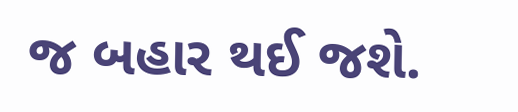જ બહાર થઈ જશે.